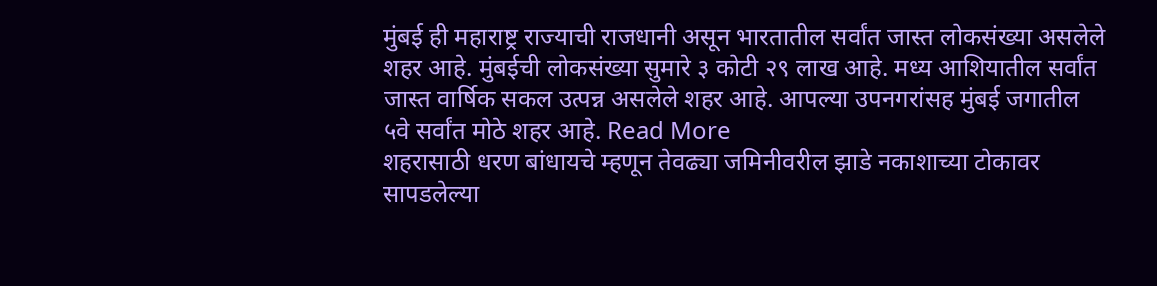मुंबई ही महाराष्ट्र राज्याची राजधानी असून भारतातील सर्वांत जास्त लोकसंख्या असलेले शहर आहे. मुंबईची लोकसंख्या सुमारे ३ कोटी २९ लाख आहे. मध्य आशियातील सर्वांत जास्त वार्षिक सकल उत्पन्न असलेले शहर आहे. आपल्या उपनगरांसह मुंबई जगातील ५वे सर्वांत मोठे शहर आहे. Read More
शहरासाठी धरण बांधायचे म्हणून तेवढ्या जमिनीवरील झाडे नकाशाच्या टोकावर सापडलेल्या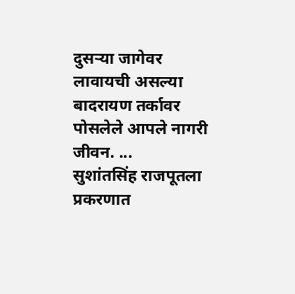दुसऱ्या जागेवर लावायची असल्या बादरायण तर्कावर पोसलेले आपले नागरी जीवन. ...
सुशांतसिंह राजपूतला प्रकरणात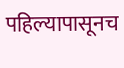पहिल्यापासूनच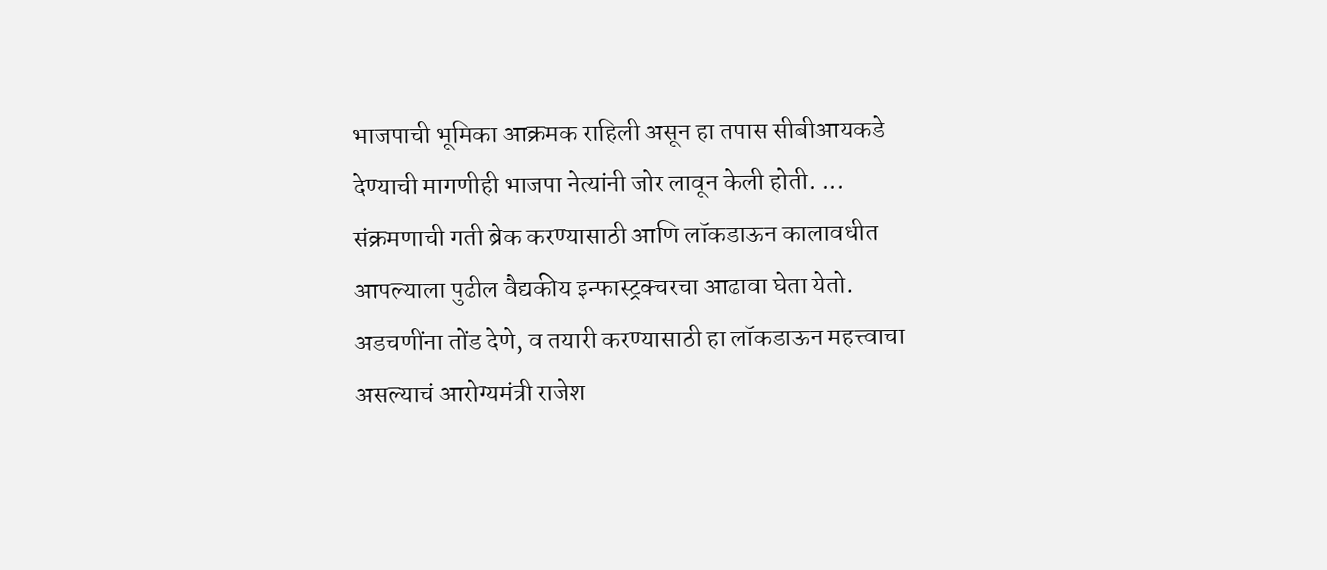भाजपाची भूमिका आक्रमक राहिली असून हा तपास सीबीआयकडे देण्याची मागणीही भाजपा नेत्यांनी जोर लावून केली होती. ...
संक्रमणाची गती ब्रेक करण्यासाठी आणि लॉकडाऊन कालावधीत आपल्याला पुढील वैद्यकीय इन्फास्ट्रक्चरचा आढावा घेता येतो. अडचणींना तोंड देणे, व तयारी करण्यासाठी हा लॉकडाऊन महत्त्वाचा असल्याचं आरोग्यमंत्री राजेश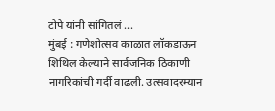टोपे यांनी सांगितलं ...
मुंबई : गणेशोत्सव काळात लॉकडाऊन शिथिल केल्याने सार्वजनिक ठिकाणी नागरिकांची गर्दी वाढली. उत्सवादरम्यान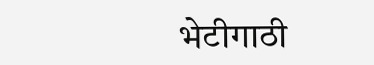भेटीगाठी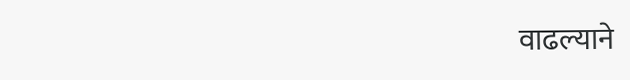वाढल्याने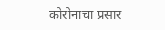कोरोनाचा प्रसार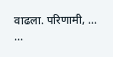वाढला. परिणामी, ... ...